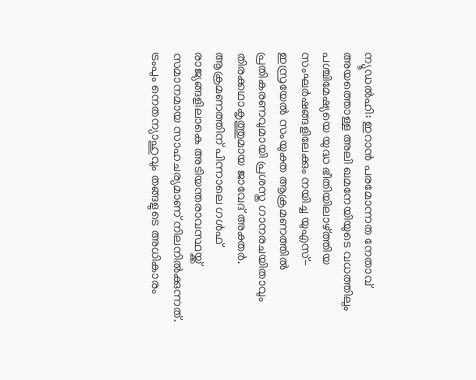ന്യൂഡൽഹി: ഇറാൻ പരമോന്നത നേതാവ് അയത്തൊള്ള അലി ഖമനേയിയുടെ വധത്തിലും പശ്ചിമേഷ്യയെ യുദ്ധ ഭീതിയിലാഴ്ത്തിയ സംഘർഷങ്ങളിലേക്കും നയിച്ച യുഎസ്- ഇസ്രയേൽ സംയുക്ത ആക്രമണത്തിൽ പ്രതികരണവുമായി പ്രശസ്ത ഗാനരചയിതാവും തിരക്കഥാകൃത്തുമായ ജാവേദ് അക്തർ. ആക്രമണത്തിന് പിന്നാലെ ഗൾഫ് രാജ്യങ്ങളിലാകെ അടിയന്തരാവസ്ഥയ്ക്ക് സമാനമായ സാഹചര്യമാണ് നിലനിൽക്കുന്നത്. ട്രംപും നെതന്യാഹുവും തങ്ങളുടെ അധികാരം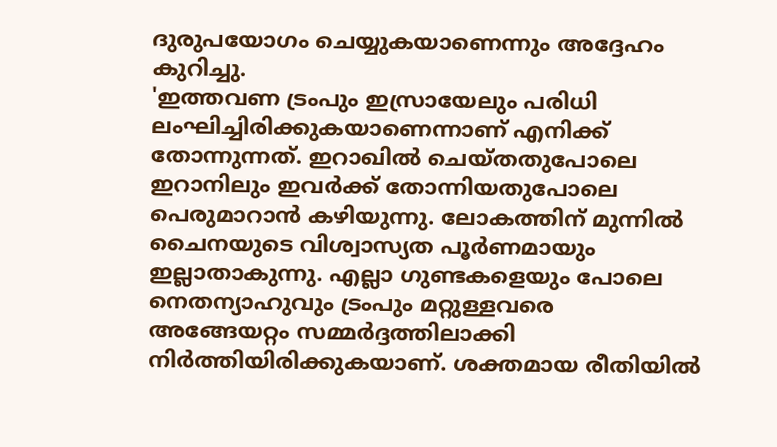ദുരുപയോഗം ചെയ്യുകയാണെന്നും അദ്ദേഹം കുറിച്ചു.
'ഇത്തവണ ട്രംപും ഇസ്രായേലും പരിധി ലംഘിച്ചിരിക്കുകയാണെന്നാണ് എനിക്ക് തോന്നുന്നത്. ഇറാഖിൽ ചെയ്തതുപോലെ ഇറാനിലും ഇവർക്ക് തോന്നിയതുപോലെ പെരുമാറാൻ കഴിയുന്നു. ലോകത്തിന് മുന്നിൽ ചൈനയുടെ വിശ്വാസ്യത പൂർണമായും ഇല്ലാതാകുന്നു. എല്ലാ ഗുണ്ടകളെയും പോലെ നെതന്യാഹുവും ട്രംപും മറ്റുള്ളവരെ അങ്ങേയറ്റം സമ്മർദ്ദത്തിലാക്കി നിർത്തിയിരിക്കുകയാണ്. ശക്തമായ രീതിയിൽ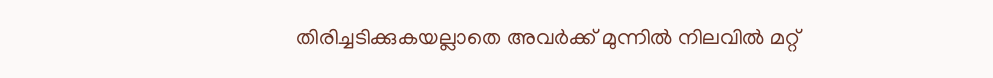തിരിച്ചടിക്കുകയല്ലാതെ അവർക്ക് മുന്നിൽ നിലവിൽ മറ്റ്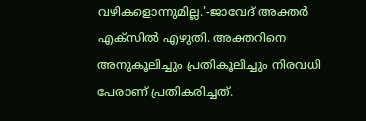വഴികളൊന്നുമില്ല.'-ജാവേദ് അക്തർ എക്സിൽ എഴുതി. അക്തറിനെ അനുകൂലിച്ചും പ്രതികൂലിച്ചും നിരവധി പേരാണ് പ്രതികരിച്ചത്.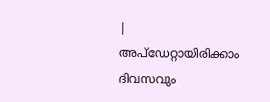|
അപ്ഡേറ്റായിരിക്കാം ദിവസവും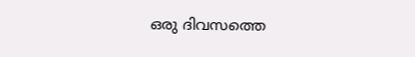ഒരു ദിവസത്തെ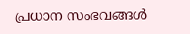പ്രധാന സംഭവങ്ങൾ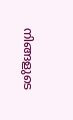നിങ്ങളുടെ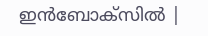ഇൻബോക്സിൽ |